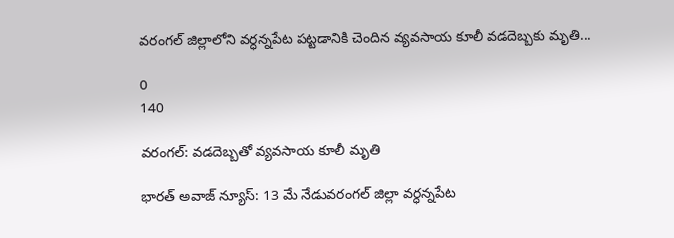వరంగల్ జిల్లాలోని వర్ధన్నపేట పట్టడానికి చెందిన వ్యవసాయ కూలీ వడదెబ్బకు మృతి...

0
140

వరంగల్: వడదెబ్బతో వ్యవసాయ కూలీ మృతి

భారత్ అవాజ్ న్యూస్: 13 మే నేడువరంగల్ జిల్లా వర్ధన్నపేట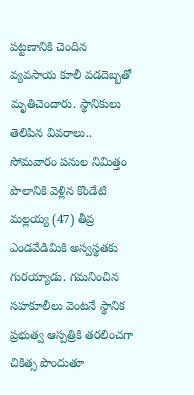పట్టణానికి చెందిన వ్యవసాయ కూలీ వడదెబ్బతో మృతిచెందారు. స్థానికులు తెలిపిన వివరాలు.. సోమవారం పనుల నిమిత్తం పొలానికి వెళ్లిన కొండేటి మల్లయ్య (47) తీవ్ర ఎండవేడిమికి అస్వస్థతకు గురయ్యాడు. గమనించిన సహకూలీలు వెంటనే స్థానిక ప్రభుత్వ ఆస్పత్రికి తరలించగా చికిత్స పొందుతూ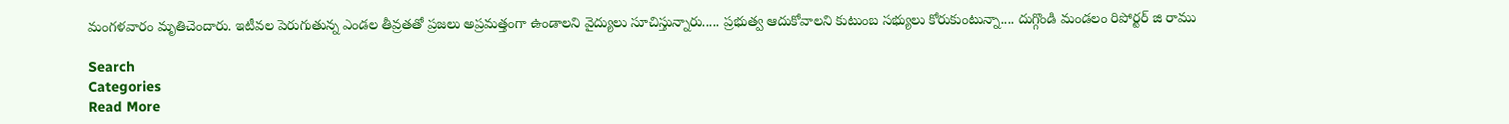మంగళవారం మృతిచెందారు. ఇటీవల పెరుగుతున్న ఎండల తీవ్రతతో ప్రజలు అప్రమత్తంగా ఉండాలని వైద్యులు సూచిస్తున్నారు..... ప్రభుత్వ ఆదుకోవాలని కుటుంబ సభ్యులు కోరుకుంటున్నా.... దుగ్గొండి మండలం రిపోర్టర్ జి రాము

Search
Categories
Read More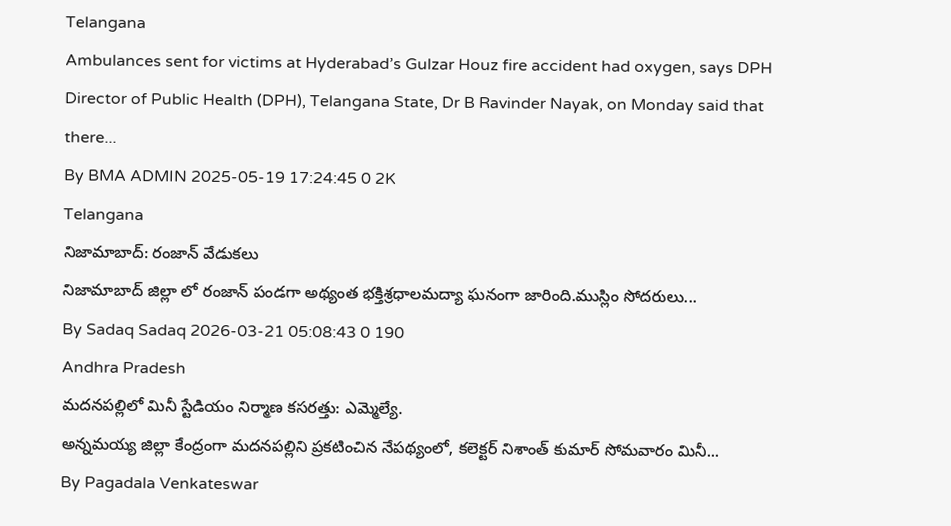Telangana
Ambulances sent for victims at Hyderabad’s Gulzar Houz fire accident had oxygen, says DPH
Director of Public Health (DPH), Telangana State, Dr B Ravinder Nayak, on Monday said that there...
By BMA ADMIN 2025-05-19 17:24:45 0 2K
Telangana
నిజామాబాద్: రంజాన్ వేడుకలు
నిజామాబాద్ జిల్లా లో రంజాన్ పండగా అథ్యంత భక్తిశ్రధాలమద్యా ఘనంగా జారింది.ముస్లిం సోదరులు...
By Sadaq Sadaq 2026-03-21 05:08:43 0 190
Andhra Pradesh
మదనపల్లిలో మినీ స్టేడియం నిర్మాణ కసరత్తు: ఎమ్మెల్యే.
అన్నమయ్య జిల్లా కేంద్రంగా మదనపల్లిని ప్రకటించిన నేపథ్యంలో, కలెక్టర్ నిశాంత్ కుమార్ సోమవారం మినీ...
By Pagadala Venkateswar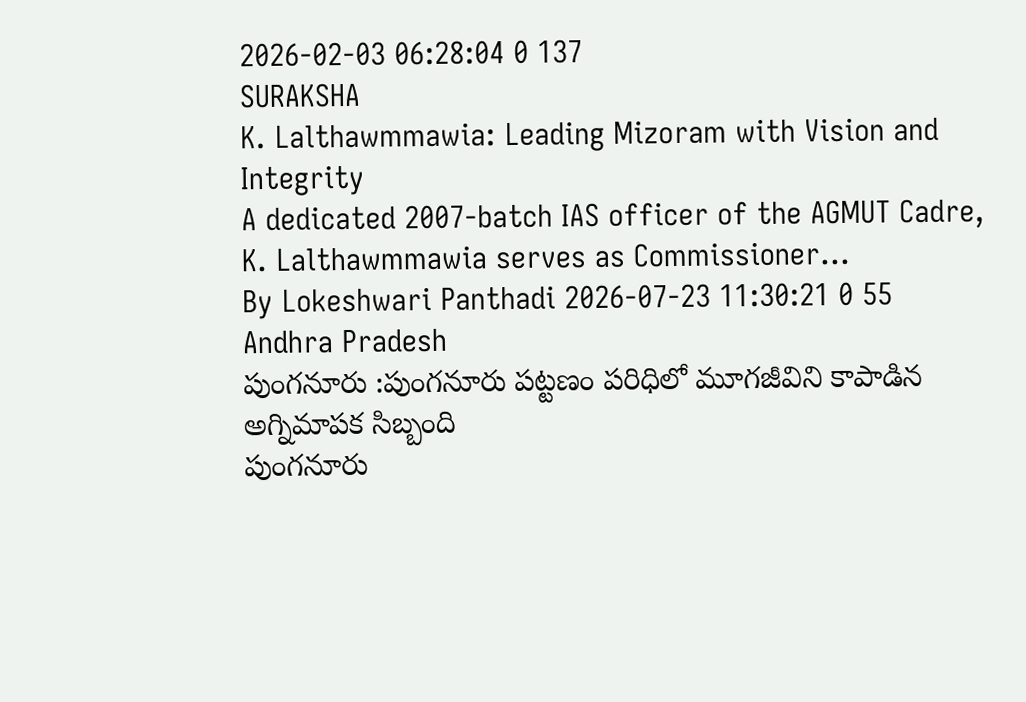2026-02-03 06:28:04 0 137
SURAKSHA
K. Lalthawmmawia: Leading Mizoram with Vision and Integrity
A dedicated 2007-batch IAS officer of the AGMUT Cadre, K. Lalthawmmawia serves as Commissioner...
By Lokeshwari Panthadi 2026-07-23 11:30:21 0 55
Andhra Pradesh
పుంగనూరు :పుంగనూరు పట్టణం పరిధిలో మూగజీవిని కాపాడిన అగ్నిమాపక సిబ్బంది
పుంగనూరు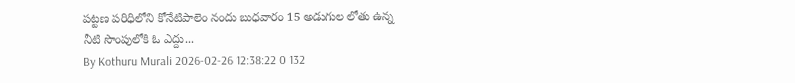పట్టణ పరిధిలోని కోనేటిపాలెం నందు బుధవారం 15 అడుగుల లోతు ఉన్న నీటి సొంపులోకి ఓ ఎద్దు...
By Kothuru Murali 2026-02-26 12:38:22 0 132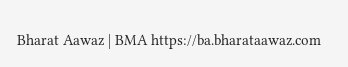Bharat Aawaz | BMA https://ba.bharataawaz.com